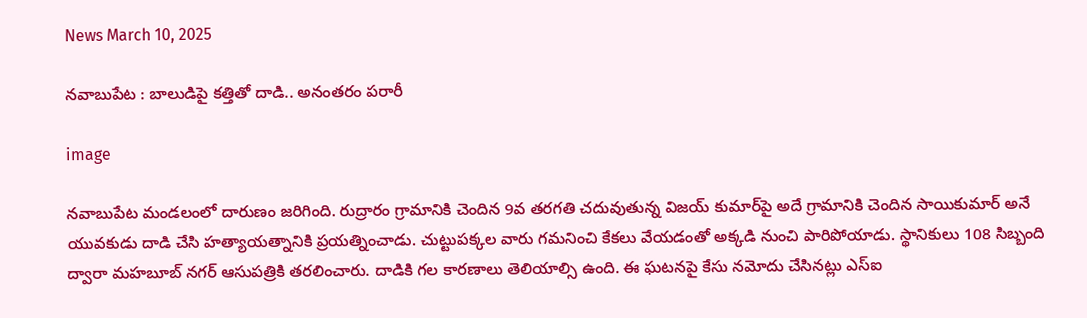News March 10, 2025

నవాబుపేట : బాలుడిపై కత్తితో దాడి.. అనంతరం పరారీ

image

నవాబుపేట మండలంలో దారుణం జరిగింది. రుద్రారం గ్రామానికి చెందిన 9వ తరగతి చదువుతున్న విజయ్ కుమార్‌పై అదే గ్రామానికి చెందిన సాయికుమార్ అనే యువకుడు దాడి చేసి హత్యాయత్నానికి ప్రయత్నించాడు. చుట్టుపక్కల వారు గమనించి కేకలు వేయడంతో అక్కడి నుంచి పారిపోయాడు. స్థానికులు 108 సిబ్బంది ద్వారా మహబూబ్ నగర్ ఆసుపత్రికి తరలించారు. దాడికి గల కారణాలు తెలియాల్సి ఉంది. ఈ ఘటనపై కేసు నమోదు చేసినట్లు ఎస్ఐ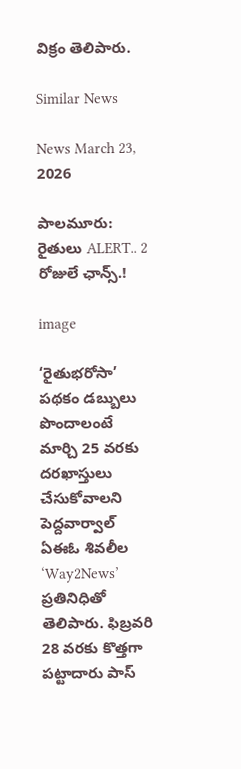విక్రం తెలిపారు.

Similar News

News March 23, 2026

పాలమూరు: రైతులు ALERT.. 2 రోజులే ఛాన్స్.!

image

‘రైతుభరోసా’ పథకం డబ్బులు పొందాలంటే మార్చి 25 వరకు దరఖాస్తులు చేసుకోవాలని పెద్దవార్వాల్ ఏఈఓ శివలీల ‘Way2News’ ప్రతినిధితో తెలిపారు. ఫిబ్రవరి 28 వరకు కొత్తగా పట్టాదారు పాస్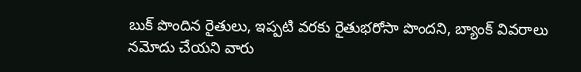బుక్ పొందిన రైతులు, ఇప్పటి వరకు రైతుభరోసా పొందని, బ్యాంక్ వివరాలు నమోదు చేయని వారు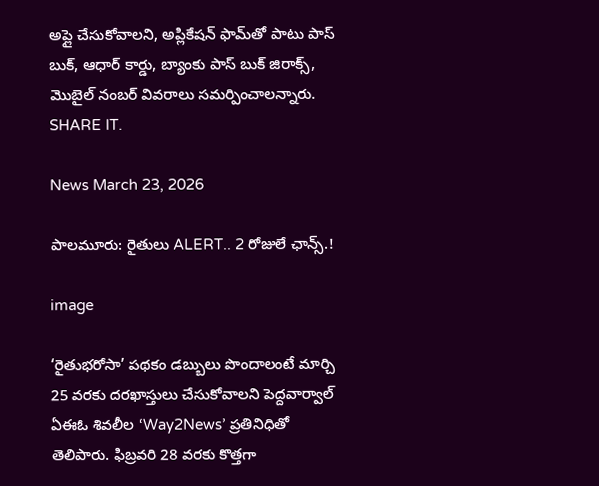అప్లై చేసుకోవాలని, అప్లికేషన్ ఫామ్‌తో పాటు పాస్ బుక్, ఆధార్ కార్డు, బ్యాంకు పాస్ బుక్ జిరాక్స్, మొబైల్ నంబర్ వివరాలు సమర్పించాలన్నారు. SHARE IT.

News March 23, 2026

పాలమూరు: రైతులు ALERT.. 2 రోజులే ఛాన్స్.!

image

‘రైతుభరోసా’ పథకం డబ్బులు పొందాలంటే మార్చి 25 వరకు దరఖాస్తులు చేసుకోవాలని పెద్దవార్వాల్ ఏఈఓ శివలీల ‘Way2News’ ప్రతినిధితో తెలిపారు. ఫిబ్రవరి 28 వరకు కొత్తగా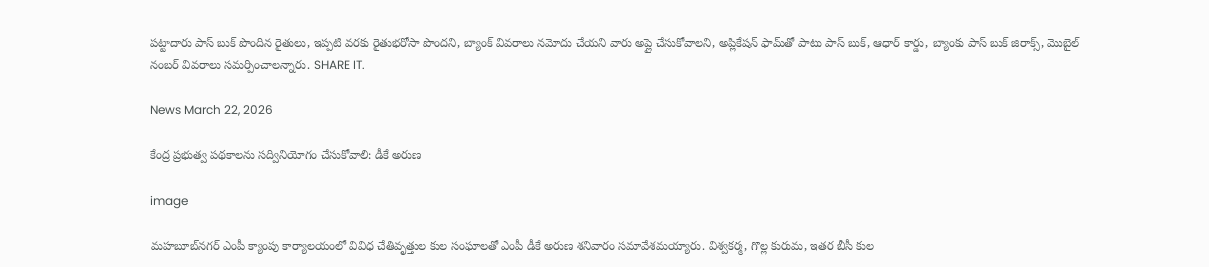పట్టాదారు పాస్ బుక్ పొందిన రైతులు, ఇప్పటి వరకు రైతుభరోసా పొందని, బ్యాంక్ వివరాలు నమోదు చేయని వారు అప్లై చేసుకోవాలని, అప్లికేషన్ ఫామ్‌తో పాటు పాస్ బుక్, ఆధార్ కార్డు, బ్యాంకు పాస్ బుక్ జిరాక్స్, మొబైల్ నంబర్ వివరాలు సమర్పించాలన్నారు. SHARE IT.

News March 22, 2026

కేంద్ర ప్రభుత్వ పథకాలను సద్వినియోగం చేసుకోవాలి: డీకే అరుణ

image

మహబూబ్‌నగర్ ఎంపీ క్యాంపు కార్యాలయంలో వివిధ చేతివృత్తుల కుల సంఘాలతో ఎంపీ డీకే అరుణ శనివారం సమావేశమయ్యారు. విశ్వకర్మ, గొల్ల కురుమ, ఇతర బీసీ కుల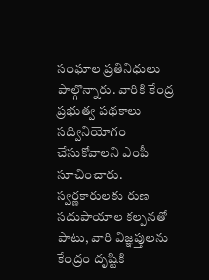సంఘాల ప్రతినిధులు పాల్గొన్నారు. వారికి కేంద్ర ప్రభుత్వ పథకాలు సద్వినియోగం చేసుకోవాలని ఎంపీ సూచించారు. స్వర్ణకారులకు రుణ సదుపాయాల కల్పనతో పాటు, వారి విజ్ఞప్తులను కేంద్రం దృష్టికి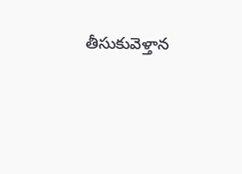తీసుకువెళ్తాన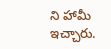ని హామీ ఇచ్చారు.